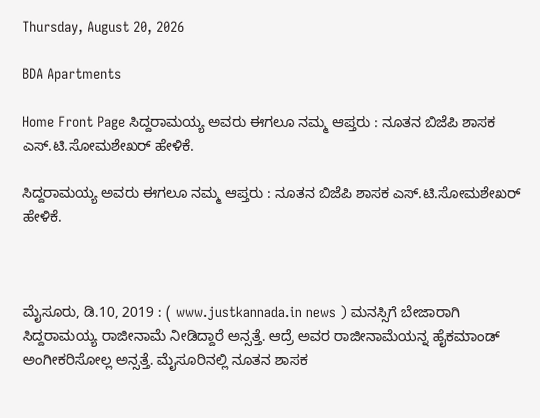Thursday, August 20, 2026

BDA Apartments

Home Front Page ಸಿದ್ದರಾಮಯ್ಯ ಅವರು ಈಗಲೂ ನಮ್ಮ ಆಪ್ತರು : ನೂತನ ಬಿಜೆಪಿ ಶಾಸಕ ಎಸ್.ಟಿ.ಸೋಮಶೇಖರ್ ಹೇಳಿಕೆ.

ಸಿದ್ದರಾಮಯ್ಯ ಅವರು ಈಗಲೂ ನಮ್ಮ ಆಪ್ತರು : ನೂತನ ಬಿಜೆಪಿ ಶಾಸಕ ಎಸ್.ಟಿ.ಸೋಮಶೇಖರ್ ಹೇಳಿಕೆ.



ಮೈಸೂರು, ಡಿ.10, 2019 : ( www.justkannada.in news ) ಮನಸ್ಸಿಗೆ ಬೇಜಾರಾಗಿ ಸಿದ್ದರಾಮಯ್ಯ ರಾಜೀನಾಮೆ ನೀಡಿದ್ದಾರೆ ಅನ್ಸತ್ತೆ. ಆದ್ರೆ ಅವರ ರಾಜೀನಾಮೆಯನ್ನ‌ ಹೈಕಮಾಂಡ್‌ ಅಂಗೀಕರಿಸೋಲ್ಲ ಅನ್ಸತ್ತೆ. ಮೈಸೂರಿನಲ್ಲಿ ನೂತನ ಶಾಸಕ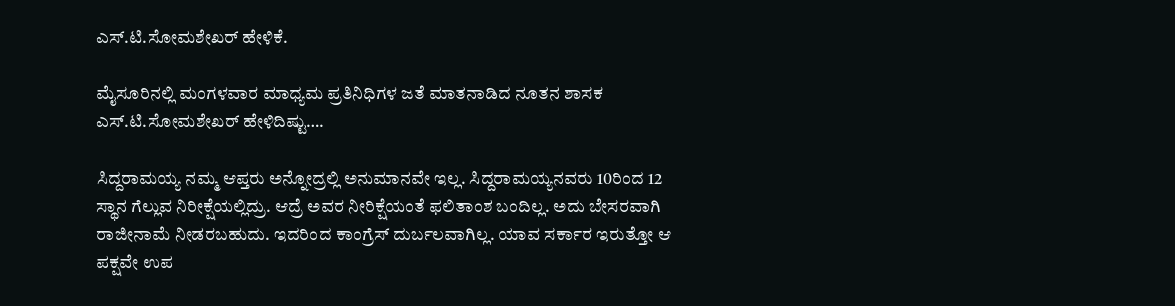ಎಸ್.ಟಿ.ಸೋಮಶೇಖರ್ ಹೇಳಿಕೆ.

ಮೈಸೂರಿನಲ್ಲಿ ಮಂಗಳವಾರ ಮಾಧ್ಯಮ ಪ್ರತಿನಿಧಿಗಳ ಜತೆ ಮಾತನಾಡಿದ ನೂತನ ಶಾಸಕ ಎಸ್.ಟಿ.ಸೋಮಶೇಖರ್ ಹೇಳಿದಿಷ್ಟು….

ಸಿದ್ದರಾಮಯ್ಯ ನಮ್ಮ ಆಪ್ತರು ಅನ್ನೋದ್ರಲ್ಲಿ ಅನುಮಾನವೇ ಇಲ್ಲ. ಸಿದ್ದರಾಮಯ್ಯನವರು 10ರಿಂದ 12 ಸ್ಥಾನ ಗೆಲ್ಲುವ ನಿರೀಕ್ಷೆಯಲ್ಲಿದ್ರು. ಆದ್ರೆ ಅವರ ನೀರಿಕ್ಷೆಯಂತೆ ಫಲಿತಾಂಶ ಬಂದಿಲ್ಲ. ಅದು ಬೇಸರವಾಗಿ ರಾಜೀನಾಮೆ ನೀಡರಬಹುದು. ಇದರಿಂದ ಕಾಂಗ್ರೆಸ್ ದುರ್ಬಲವಾಗಿಲ್ಲ. ಯಾವ ಸರ್ಕಾರ ಇರುತ್ತೋ ಆ ಪಕ್ಷವೇ ಉಪ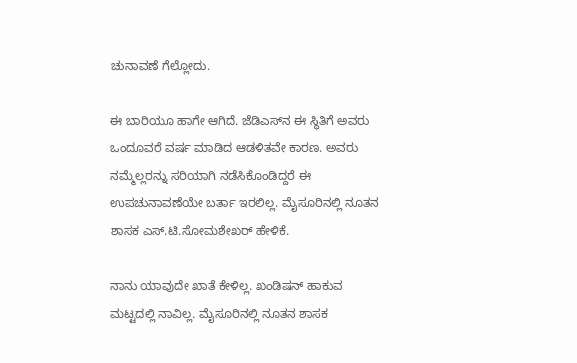ಚುನಾವಣೆ ಗೆಲ್ಲೋದು.

ಈ ಬಾರಿಯೂ ಹಾಗೇ ಆಗಿದೆ. ಜೆಡಿಎಸ್‌‌ನ ಈ ಸ್ಥಿತಿಗೆ ಅವರು ಒಂದೂವರೆ ವರ್ಷ ಮಾಡಿದ ಆಡಳಿತವೇ ಕಾರಣ. ಅವರು ನಮ್ಮೆಲ್ಲರನ್ನು ಸರಿಯಾಗಿ ನಡೆಸಿಕೊಂಡಿದ್ದರೆ ಈ ಉಪಚುನಾವಣೆಯೇ ಬರ್ತಾ ಇರಲಿಲ್ಲ. ಮೈಸೂರಿನಲ್ಲಿ ನೂತನ ಶಾಸಕ ಎಸ್.ಟಿ.ಸೋಮಶೇಖರ್ ಹೇಳಿಕೆ.

ನಾನು ಯಾವುದೇ ಖಾತೆ ಕೇಳಿಲ್ಲ. ಖಂಡಿಷನ್ ಹಾಕುವ ಮಟ್ಟದಲ್ಲಿ ನಾವಿಲ್ಲ. ಮೈಸೂರಿನಲ್ಲಿ ನೂತನ ಶಾಸಕ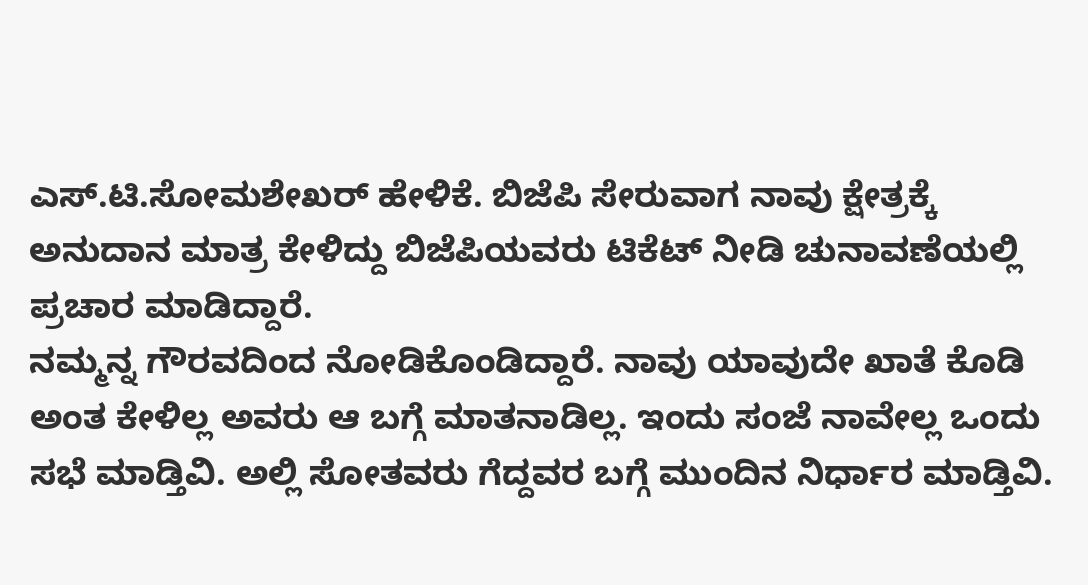ಎಸ್.ಟಿ.ಸೋಮಶೇಖರ್ ಹೇಳಿಕೆ. ಬಿಜೆಪಿ ಸೇರುವಾಗ ನಾವು ಕ್ಷೇತ್ರಕ್ಕೆ ಅನುದಾನ ಮಾತ್ರ ಕೇಳಿದ್ದು ಬಿಜೆಪಿಯವರು ಟಿಕೆಟ್ ನೀಡಿ ಚುನಾವಣೆಯಲ್ಲಿ ಪ್ರಚಾರ ಮಾಡಿದ್ದಾರೆ.
ನಮ್ಮನ್ನ ಗೌರವದಿಂದ ನೋಡಿಕೊಂಡಿದ್ದಾರೆ. ನಾವು ಯಾವುದೇ ಖಾತೆ ಕೊಡಿ ಅಂತ ಕೇಳಿಲ್ಲ ಅವರು ಆ ಬಗ್ಗೆ ಮಾತನಾಡಿಲ್ಲ. ಇಂದು ಸಂಜೆ ನಾವೇಲ್ಲ ಒಂದು ಸಭೆ ಮಾಡ್ತಿವಿ. ಅಲ್ಲಿ ಸೋತವರು ಗೆದ್ದವರ ಬಗ್ಗೆ ಮುಂದಿನ ನಿರ್ಧಾರ ಮಾಡ್ತಿವಿ.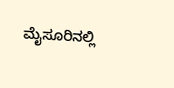ಮೈಸೂರಿನಲ್ಲಿ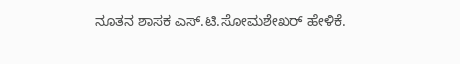ನೂತನ ಶಾಸಕ ಎಸ್.ಟಿ.ಸೋಮಶೇಖರ್ ಹೇಳಿಕೆ.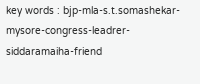key words : bjp-mla-s.t.somashekar-mysore-congress-leadrer-siddaramaiha-friend